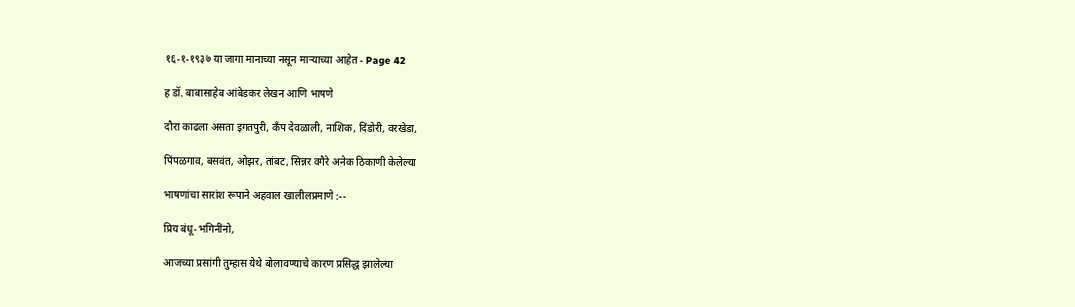१६-१-१९३७ या जागा मानाच्या नसून माऱ्याच्या आहेत - Page 42

ह डॉ. बाबासाहेब आंबेडकर लेखन आणि भाषणे

दौरा काढला असता इगतपुरी, कँप देवळाली, नाशिक, दिंडोरी, वरखेडा,

पिंपळगाव, बसवंत, ओझर, तांबट, सिन्नर वगैरे अनेक ठिकाणी केलेल्या

भाषणांचा सारांश रूपाने अहवाल खालीलप्रमाणे :--

प्रिय बंधू-भगिनींनो,

आजच्या प्रसांगी तुम्हास येथे बोलावण्याचे कारण प्रसिद्ध झालेल्या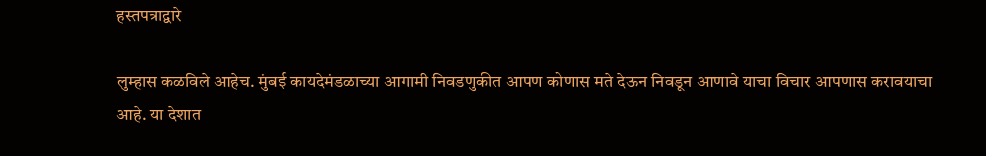हस्तपत्राद्वारे

लुम्हास कळविले आहेच. मुंबई कायदेमंडळाच्या आगामी निवडणुकीत आपण कोणास मते देऊन निवडून आणावे याचा विचार आपणास करावयाचा आहे. या देशात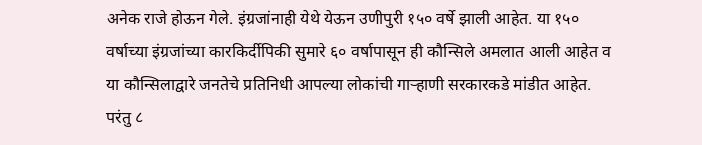अनेक राजे होऊन गेले. इंग्रजांनाही येथे येऊन उणीपुरी १५० वर्षे झाली आहेत. या १५० वर्षाच्या इंग्रजांच्या कारकिर्दीपिकी सुमारे ६० वर्षापासून ही कौन्सिले अमलात आली आहेत व या कौन्सिलाद्वारे जनतेचे प्रतिनिधी आपल्या लोकांची गाऱ्हाणी सरकारकडे मांडीत आहेत. परंतु ८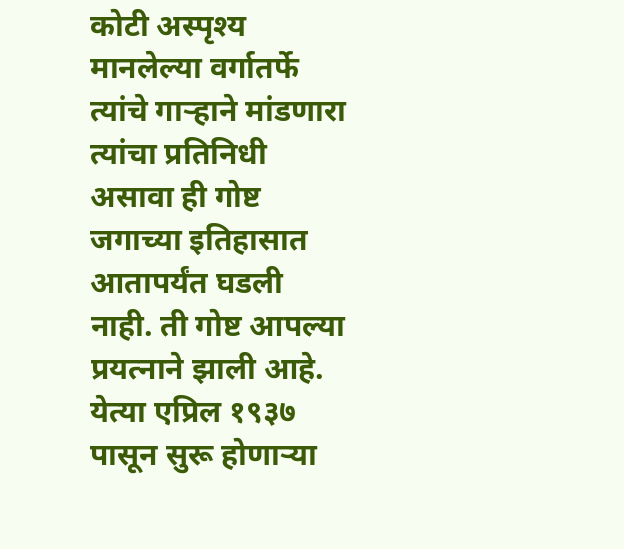कोटी अस्पृश्य मानलेल्या वर्गातर्फे त्यांचे गाऱ्हाने मांडणारा त्यांचा प्रतिनिधी असावा ही गोष्ट जगाच्या इतिहासात आतापर्यंत घडली नाही. ती गोष्ट आपल्या प्रयत्नाने झाली आहे. येत्या एप्रिल १९३७ पासून सुरू होणाऱ्या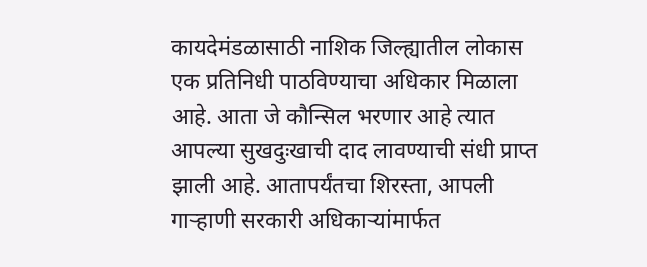कायदेमंडळासाठी नाशिक जिल्ह्यातील लोकास एक प्रतिनिधी पाठविण्याचा अधिकार मिळाला आहे. आता जे कौन्सिल भरणार आहे त्यात आपल्या सुखदुःखाची दाद लावण्याची संधी प्राप्त झाली आहे. आतापर्यंतचा शिरस्ता, आपली गाऱ्हाणी सरकारी अधिकाऱ्यांमार्फत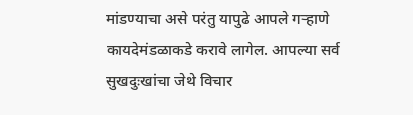मांडण्याचा असे परंतु यापुढे आपले गऱ्हाणे कायदेमंडळाकडे करावे लागेल. आपल्या सर्व सुखदुःखांचा जेथे विचार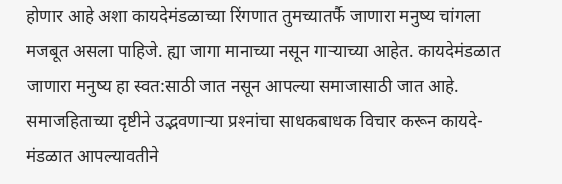होणार आहे अशा कायदेमंडळाच्या रिंगणात तुमच्यातर्फै जाणारा मनुष्य चांगला मजबूत असला पाहिजे. ह्या जागा मानाच्या नसून गाऱ्याच्या आहेत. कायदेमंडळात जाणारा मनुष्य हा स्वत:साठी जात नसून आपल्या समाजासाठी जात आहे. समाजहिताच्या दृष्टीने उद्भवणाऱ्या प्रश्‍नांचा साधकबाधक विचार करून कायदे-मंडळात आपल्यावतीने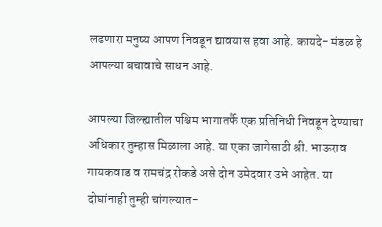लढणारा मनुष्य आपण निवडून द्यावयास हवा आहे. कायदे- मंडळ हे आपल्या बचावाचे साधन आहे.

आपल्या जिल्ह्यातील पश्चिम भागातर्फै एक प्रतिनिधी निवडून देण्याचा अधिकार तुम्हास मिळाला आहे. या एका जागेसाठी श्री. भाऊराव गायकवाड व रामचंद्र रोकडे असे दोन उमेदवार उभे आहेत. या दोघांनाही तुम्ही चांगल्यात-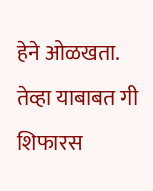हेने ओळखता. तेव्हा याबाबत गी शिफारस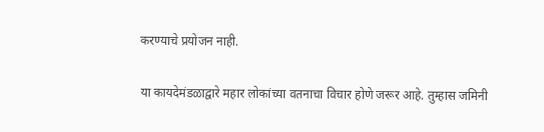करण्याचे प्रयोजन नाही.

या कायदेमंडळाद्वारे महार लोकांच्या वतनाचा विचार होणे जरूर आहे. तुम्हास जमिनी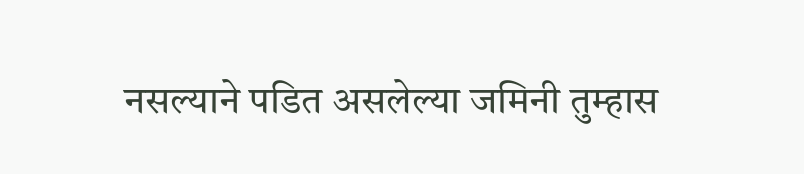नसल्याने पडित असलेल्या जमिनी तुम्हास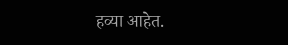हव्या आहेत.